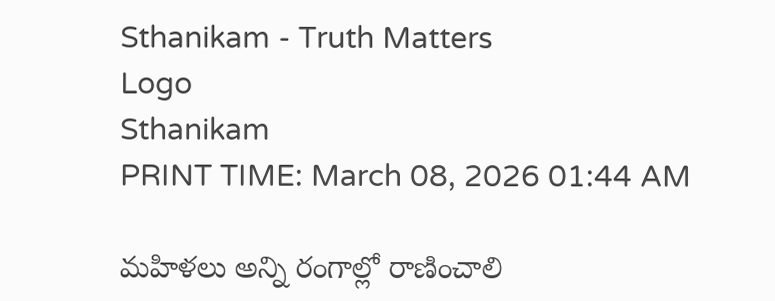Sthanikam - Truth Matters
Logo
Sthanikam
PRINT TIME: March 08, 2026 01:44 AM

మహిళలు అన్ని రంగాల్లో రాణించాలి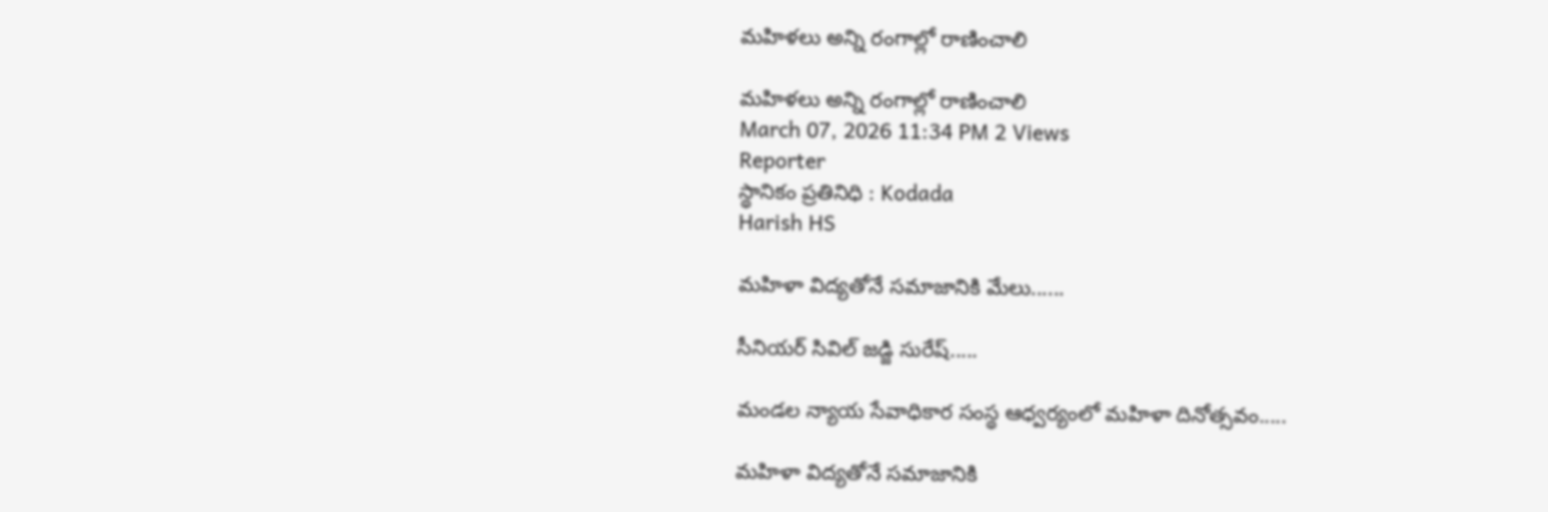మహిళలు అన్ని రంగాల్లో రాణించాలి

మహిళలు అన్ని రంగాల్లో రాణించాలి
March 07, 2026 11:34 PM 2 Views
Reporter
స్థానికం ప్రతినిధి : Kodada
Harish HS

మహిళా విద్యతోనే సమాజానికి మేలు......

సీనియర్ సివిల్ జడ్జి సురేష్.....

మండల న్యాయ సేవాధికార సంస్థ ఆధ్వర్యంలో మహిళా దినోత్సవం.....

మహిళా విద్యతోనే సమాజానికి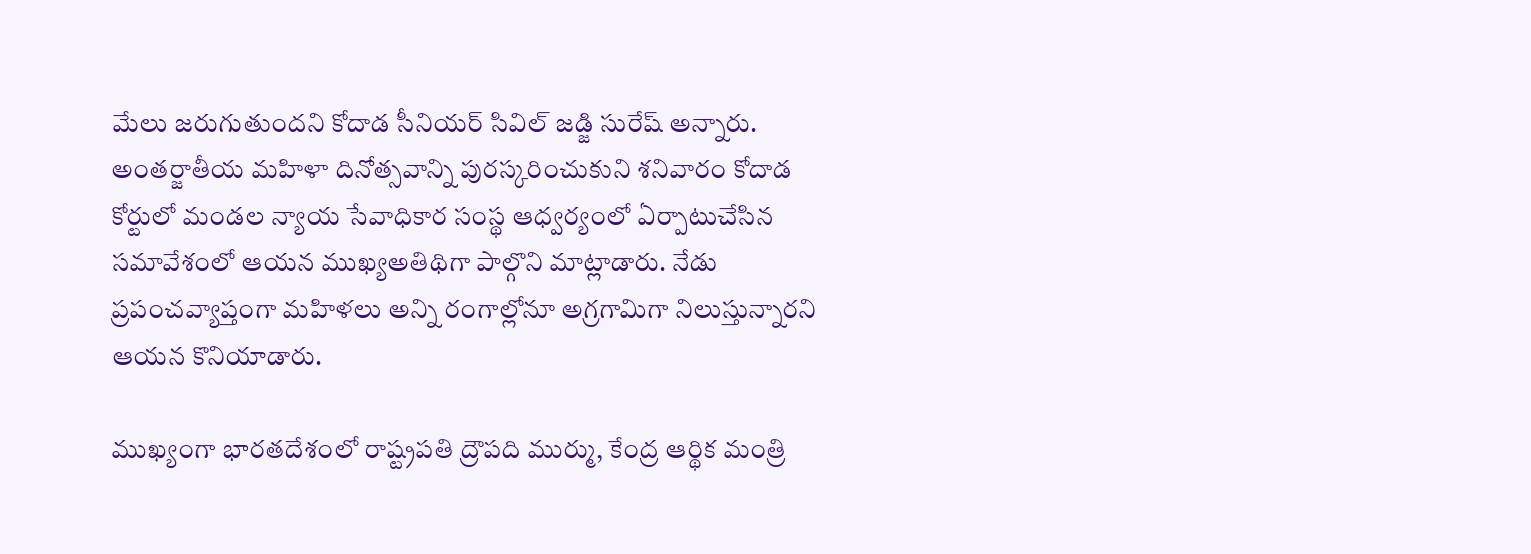మేలు జరుగుతుందని కోదాడ సీనియర్ సివిల్ జడ్జి సురేష్ అన్నారు. అంతర్జాతీయ మహిళా దినోత్సవాన్ని పురస్కరించుకుని శనివారం కోదాడ కోర్టులో మండల న్యాయ సేవాధికార సంస్థ ఆధ్వర్యంలో ఏర్పాటుచేసిన సమావేశంలో ఆయన ముఖ్యఅతిథిగా పాల్గొని మాట్లాడారు. నేడు ప్రపంచవ్యాప్తంగా మహిళలు అన్ని రంగాల్లోనూ అగ్రగామిగా నిలుస్తున్నారని ఆయన కొనియాడారు.

ముఖ్యంగా భారతదేశంలో రాష్ట్రపతి ద్రౌపది ముర్ము, కేంద్ర ఆర్థిక మంత్రి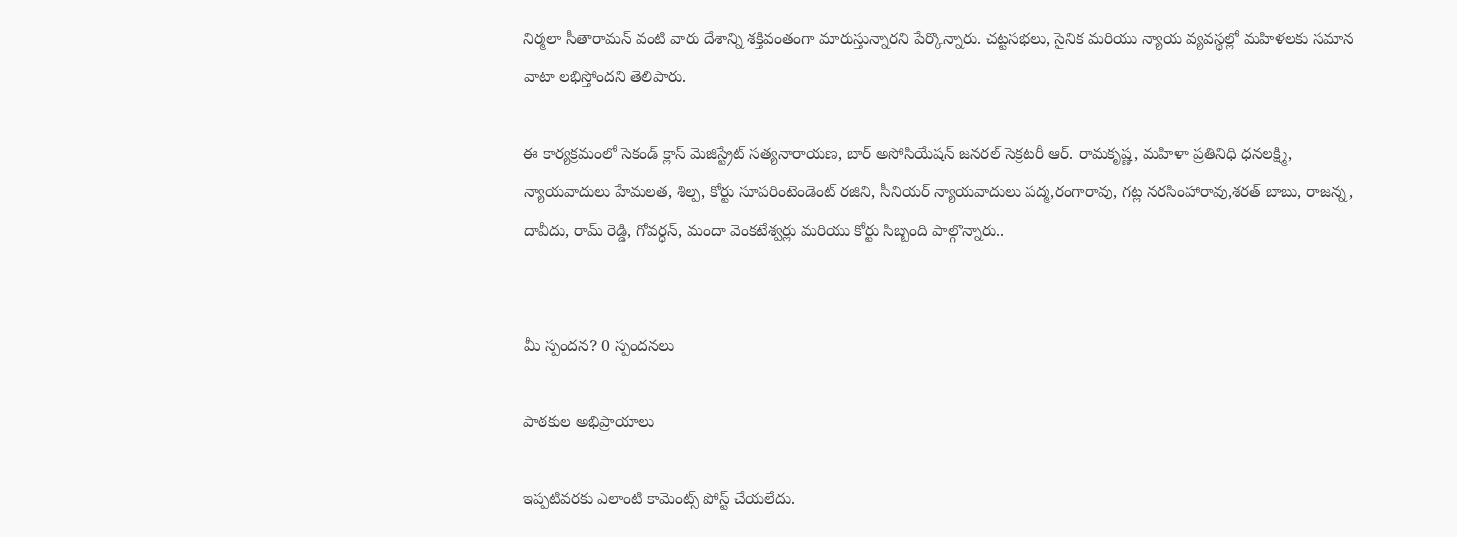నిర్మలా సీతారామన్ వంటి వారు దేశాన్ని శక్తివంతంగా మారుస్తున్నారని పేర్కొన్నారు. చట్టసభలు, సైనిక మరియు న్యాయ వ్యవస్థల్లో మహిళలకు సమాన వాటా లభిస్తోందని తెలిపారు.

ఈ కార్యక్రమంలో సెకండ్ క్లాస్ మెజిస్ట్రేట్ సత్యనారాయణ, బార్ అసోసియేషన్ జనరల్ సెక్రటరీ ఆర్. రామకృష్ణ, మహిళా ప్రతినిధి ధనలక్ష్మి, న్యాయవాదులు హేమలత, శిల్ప, కోర్టు సూపరింటెండెంట్ రజిని, సీనియర్ న్యాయవాదులు పద్మ,రంగారావు, గట్ల నరసింహారావు,శరత్ బాబు, రాజన్న, దావీదు, రామ్ రెడ్డి, గోవర్ధన్, మందా వెంకటేశ్వర్లు మరియు కోర్టు సిబ్బంది పాల్గొన్నారు..


మీ స్పందన? 0 స్పందనలు

పాఠకుల అభిప్రాయాలు

ఇప్పటివరకు ఎలాంటి కామెంట్స్ పోస్ట్ చేయలేదు.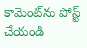కామెంట్‌ను పోస్ట్ చేయండి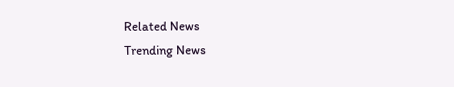Related News
Trending News